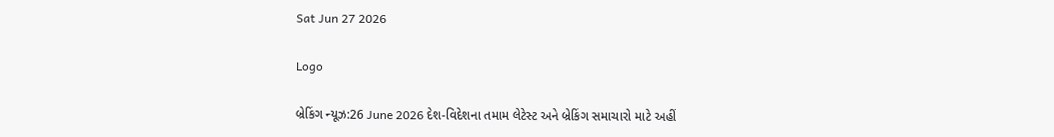Sat Jun 27 2026

Logo

બ્રેકિંગ ન્યૂઝ:26 June 2026 દેશ-વિદેશના તમામ લેટેસ્ટ અને બ્રેકિંગ સમાચારો માટે અહીં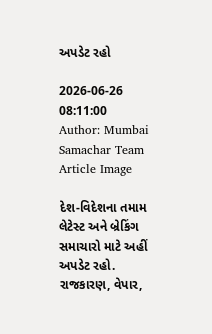અપડેટ રહો

2026-06-26 08:11:00
Author: Mumbai Samachar Team
Article Image

દેશ-વિદેશના તમામ લેટેસ્ટ અને બ્રેકિંગ સમાચારો માટે અહીં અપડેટ રહો. રાજકારણ, વેપાર,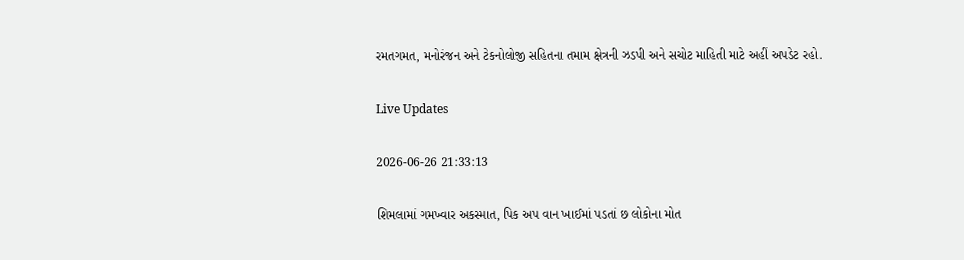રમતગમત, મનોરંજન અને ટેકનોલોજી સહિતના તમામ ક્ષેત્રની ઝડપી અને સચોટ માહિતી માટે અહીં અપડેટ રહો.

Live Updates

2026-06-26 21:33:13

શિમલામાં ગમખ્વાર અકસ્માત, પિક અપ વાન ખાઈમાં પડતાં છ લોકોના મોત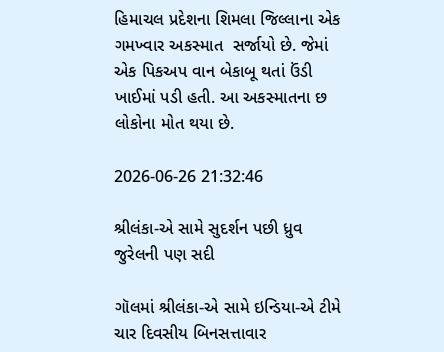હિમાચલ પ્રદેશના શિમલા જિલ્લાના એક ગમખ્વાર અકસ્માત  સર્જાયો છે. જેમાં એક પિકઅપ વાન બેકાબૂ થતાં ઉંડી ખાઈમાં પડી હતી. આ અકસ્માતના છ લોકોના મોત થયા છે.

2026-06-26 21:32:46

શ્રીલંકા-એ સામે સુદર્શન પછી ધ્રુવ જુરેલની પણ સદી

ગૉલમાં શ્રીલંકા-એ સામે ઇન્ડિયા-એ ટીમે ચાર દિવસીય બિનસત્તાવાર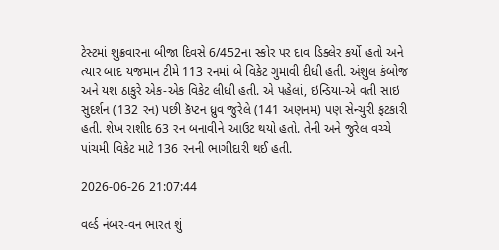ટેસ્ટમાં શુક્રવારના બીજા દિવસે 6/452ના સ્કોર પર દાવ ડિક્લેર કર્યો હતો અને ત્યાર બાદ યજમાન ટીમે 113 રનમાં બે વિકેટ ગુમાવી દીધી હતી. અંશુલ કંબોજ અને યશ ઠાકુરે એક-એક વિકેટ લીધી હતી. એ પહેલાં, ઇન્ડિયા-એ વતી સાઇ સુદર્શન (132 રન) પછી કૅપ્ટન ધ્રુવ જુરેલે (141 અણનમ) પણ સેન્ચુરી ફટકારી હતી. શેખ રાશીદ 63 રન બનાવીને આઉટ થયો હતો. તેની અને જુરેલ વચ્ચે પાંચમી વિકેટ માટે 136 રનની ભાગીદારી થઈ હતી.

2026-06-26 21:07:44

વર્લ્ડ નંબર-વન ભારત શું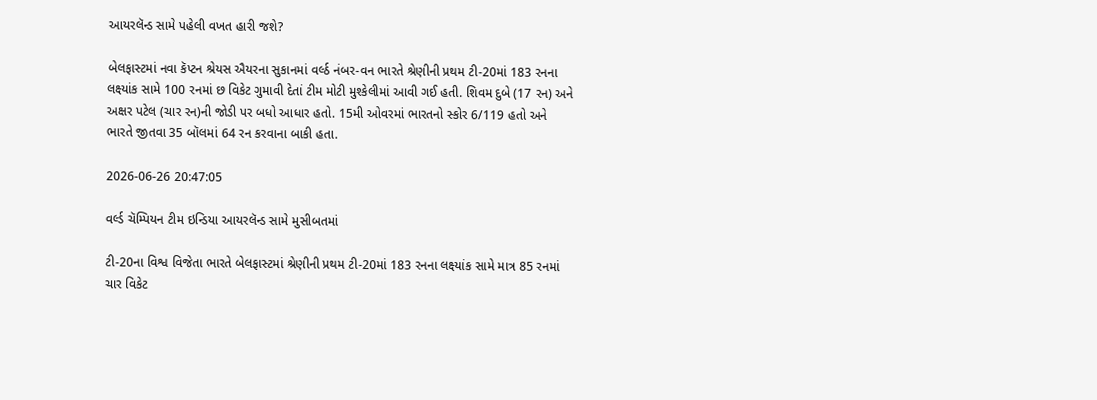આયરલૅન્ડ સામે પહેલી વખત હારી જશે?

બેલફાસ્ટમાં નવા કૅપ્ટન શ્રેયસ ઐયરના સુકાનમાં વર્લ્ઠ નંબર-વન ભારતે શ્રેણીની પ્રથમ ટી-20માં 183 રનના લક્ષ્યાંક સામે 100 રનમાં છ વિકેટ ગુમાવી દેતાં ટીમ મોટી મુશ્કેલીમાં આવી ગઈ હતી. શિવમ દુબે (17 રન) અને અક્ષર પટેલ (ચાર રન)ની જોડી પર બધો આધાર હતો. 15મી ઓવરમાં ભારતનો સ્કોર 6/119 હતો અને ભારતે જીતવા 35 બૉલમાં 64 રન કરવાના બાકી હતા.

2026-06-26 20:47:05

વર્લ્ડ ચૅમ્પિયન ટીમ ઇન્ડિયા આયરલૅન્ડ સામે મુસીબતમાં

ટી-20ના વિશ્વ વિજેતા ભારતે બેલફાસ્ટમાં શ્રેણીની પ્રથમ ટી-20માં 183 રનના લક્ષ્યાંક સામે માત્ર 85 રનમાં ચાર વિકેટ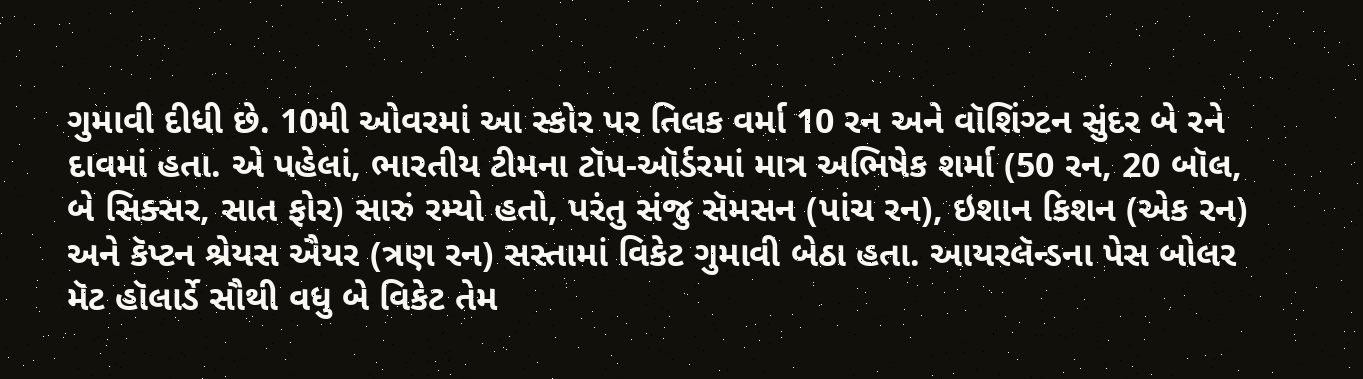ગુમાવી દીધી છે. 10મી ઓવરમાં આ સ્કોર પર તિલક વર્મા 10 રન અને વૉશિંગ્ટન સુંદર બે રને દાવમાં હતા. એ પહેલાં, ભારતીય ટીમના ટૉપ-ઑર્ડરમાં માત્ર અભિષેક શર્મા (50 રન, 20 બૉલ, બે સિક્સર, સાત ફોર) સારું રમ્યો હતો, પરંતુ સંજુ સૅમસન (પાંચ રન), ઇશાન કિશન (એક રન) અને કૅપ્ટન શ્રેયસ ઐયર (ત્રણ રન) સસ્તામાં વિકેટ ગુમાવી બેઠા હતા. આયરલૅન્ડના પેસ બોલર મૅટ હૉલાર્ડે સૌથી વધુ બે વિકેટ તેમ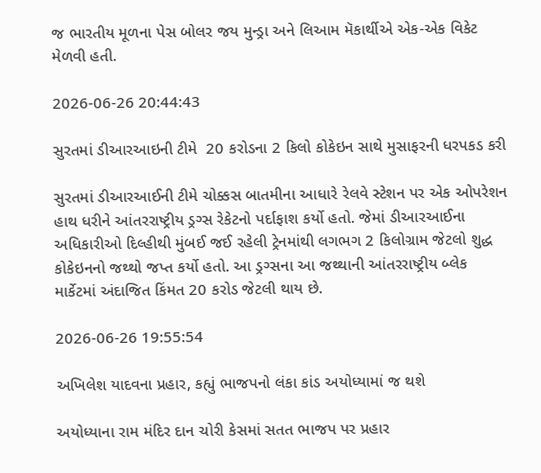જ ભારતીય મૂળના પેસ બોલર જય મુન્ડ્રા અને લિઆમ મૅકાર્થીએ એક-એક વિકેટ મેળવી હતી.

2026-06-26 20:44:43

સુરતમાં ડીઆરઆઇની ટીમે  20 કરોડના 2 કિલો કોકેઇન સાથે મુસાફરની ધરપકડ કરી

સુરતમાં ડીઆરઆઈની ટીમે ચોક્કસ બાતમીના આધારે રેલવે સ્ટેશન પર એક ઓપરેશન હાથ ધરીને આંતરરાષ્ટ્રીય ડ્રગ્સ રેકેટનો પર્દાફાશ કર્યો હતો. જેમાં ડીઆરઆઈના અધિકારીઓ દિલ્હીથી મુંબઈ જઈ રહેલી ટ્રેનમાંથી લગભગ 2 કિલોગ્રામ જેટલો શુદ્ધ કોકેઇનનો જથ્થો જપ્ત કર્યો હતો. આ ડ્રગ્સના આ જથ્થાની આંતરરાષ્ટ્રીય બ્લેક માર્કેટમાં અંદાજિત કિંમત 20 કરોડ જેટલી થાય છે.

2026-06-26 19:55:54

અખિલેશ યાદવના પ્રહાર, કહ્યું ભાજપનો લંકા કાંડ અયોધ્યામાં જ થશે

અયોધ્યાના રામ મંદિર દાન ચોરી કેસમાં સતત ભાજપ પર પ્રહાર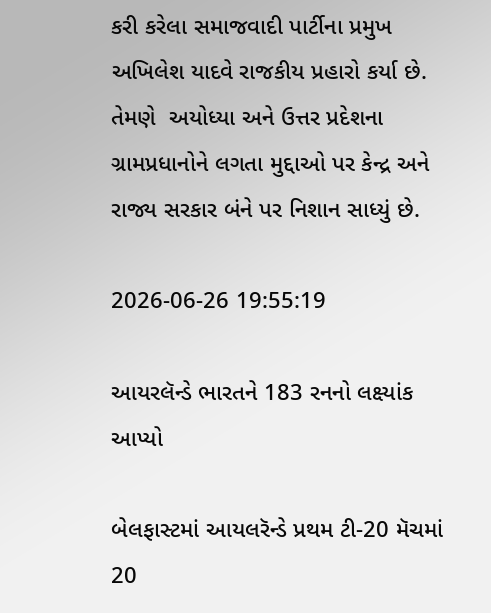કરી કરેલા સમાજવાદી પાર્ટીના પ્રમુખ અખિલેશ યાદવે રાજકીય પ્રહારો કર્યા છે. તેમણે  અયોધ્યા અને ઉત્તર પ્રદેશના ગ્રામપ્રધાનોને લગતા મુદ્દાઓ પર કેન્દ્ર અને રાજ્ય સરકાર બંને પર નિશાન સાધ્યું છે.

2026-06-26 19:55:19

આયરલૅન્ડે ભારતને 183 રનનો લક્ષ્યાંક આપ્યો

બેલફાસ્ટમાં આયલરૅન્ડે પ્રથમ ટી-20 મૅચમાં 20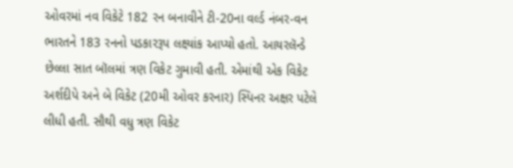ઓવરમાં નવ વિકેટે 182 રન બનાવીને ટી-20ના વર્લ્ડ નંબર-વન ભારતને 183 રનનો પડકારરૂપ લક્ષ્યાંક આપ્યો હતો. આયરલૅન્ડે છેલ્લા સાત બૉલમાં ત્રણ વિકેટ ગુમાવી હતી. એમાંથી એક વિકેટ અર્શદીપે અને બે વિકેટ (20મી ઓવર કરનાર) સ્પિનર અક્ષર પટેલે લીધી હતી. સૌથી વધુ ત્રણ વિકેટ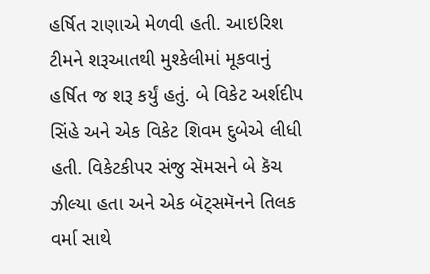હર્ષિત રાણાએ મેળવી હતી. આઇરિશ ટીમને શરૂઆતથી મુશ્કેલીમાં મૂકવાનું હર્ષિત જ શરૂ કર્યું હતું. બે વિકેટ અર્શદીપ સિંહે અને એક વિકેટ શિવમ દુબેએ લીધી હતી. વિકેટકીપર સંજુ સૅમસને બે કૅચ ઝીલ્યા હતા અને એક બૅટ્સમૅનને તિલક વર્મા સાથે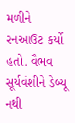મળીને રનઆઉટ કર્યો હતો. વૈભવ સૂર્યવંશીને ડેબ્યૂ નથી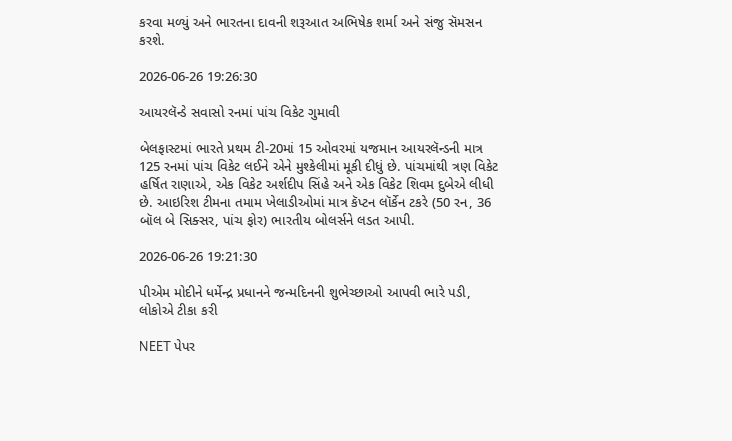કરવા મળ્યું અને ભારતના દાવની શરૂઆત અભિષેક શર્મા અને સંજુ સૅમસન કરશે.

2026-06-26 19:26:30

આયરલૅન્ડે સવાસો રનમાં પાંચ વિકેટ ગુમાવી

બેલફાસ્ટમાં ભારતે પ્રથમ ટી-20માં 15 ઓવરમાં યજમાન આયરલૅન્ડની માત્ર 125 રનમાં પાંચ વિકેટ લઈને એને મુશ્કેલીમાં મૂકી દીધું છે. પાંચમાંથી ત્રણ વિકેટ હર્ષિત રાણાએ, એક વિકેટ અર્શદીપ સિંહે અને એક વિકેટ શિવમ દુબેએ લીધી છે. આઇરિશ ટીમના તમામ ખેલાડીઓમાં માત્ર કૅપ્ટન લૉર્કેન ટકરે (50 રન, 36 બૉલ બે સિક્સર, પાંચ ફોર) ભારતીય બોલર્સને લડત આપી.

2026-06-26 19:21:30

પીએમ મોદીને ધર્મેન્દ્ર પ્રધાનને જન્મદિનની શુભેચ્છાઓ આપવી ભારે પડી, લોકોએ ટીકા કરી

NEET પેપર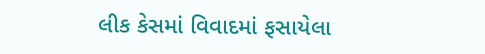લીક કેસમાં વિવાદમાં ફસાયેલા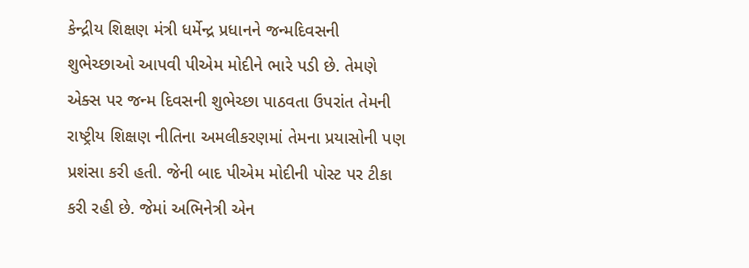કેન્દ્રીય શિક્ષણ મંત્રી ધર્મેન્દ્ર પ્રધાનને જન્મદિવસની શુભેચ્છાઓ આપવી પીએમ મોદીને ભારે પડી છે. તેમણે એક્સ પર જન્મ દિવસની શુભેચ્છા પાઠવતા ઉપરાંત તેમની રાષ્ટ્રીય શિક્ષણ નીતિના અમલીકરણમાં તેમના પ્રયાસોની પણ પ્રશંસા કરી હતી. જેની બાદ પીએમ મોદીની પોસ્ટ પર ટીકા કરી રહી છે. જેમાં અભિનેત્રી એન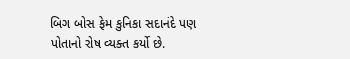બિગ બોસ ફેમ કુનિકા સદાનંદે પણ પોતાનો રોષ વ્યક્ત કર્યો છે.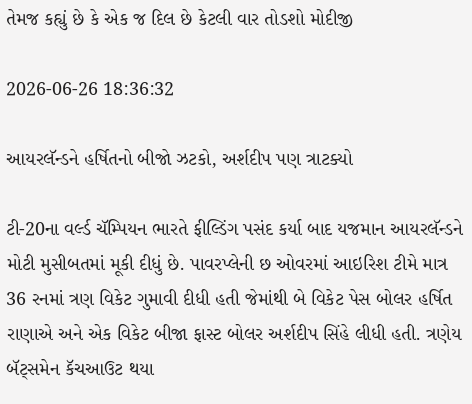તેમજ કહ્યું છે કે એક જ દિલ છે કેટલી વાર તોડશો મોદીજી

2026-06-26 18:36:32

આયરલૅન્ડને હર્ષિતનો બીજો ઝટકો, અર્શદીપ પણ ત્રાટક્યો

ટી-20ના વર્લ્ડ ચૅમ્પિયન ભારતે ફીલ્ડિંગ પસંદ કર્યા બાદ યજમાન આયરલૅન્ડને મોટી મુસીબતમાં મૂકી દીધું છે. પાવરપ્લેની છ ઓવરમાં આઇરિશ ટીમે માત્ર 36 રનમાં ત્રણ વિકેટ ગુમાવી દીધી હતી જેમાંથી બે વિકેટ પેસ બોલર હર્ષિત રાણાએ અને એક વિકેટ બીજા ફાસ્ટ બોલર અર્શદીપ સિંહે લીધી હતી. ત્રણેય બૅટ્સમેન કૅચઆઉટ થયા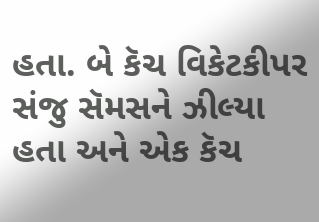હતા. બે કૅચ વિકેટકીપર સંજુ સૅમસને ઝીલ્યા હતા અને એક કૅચ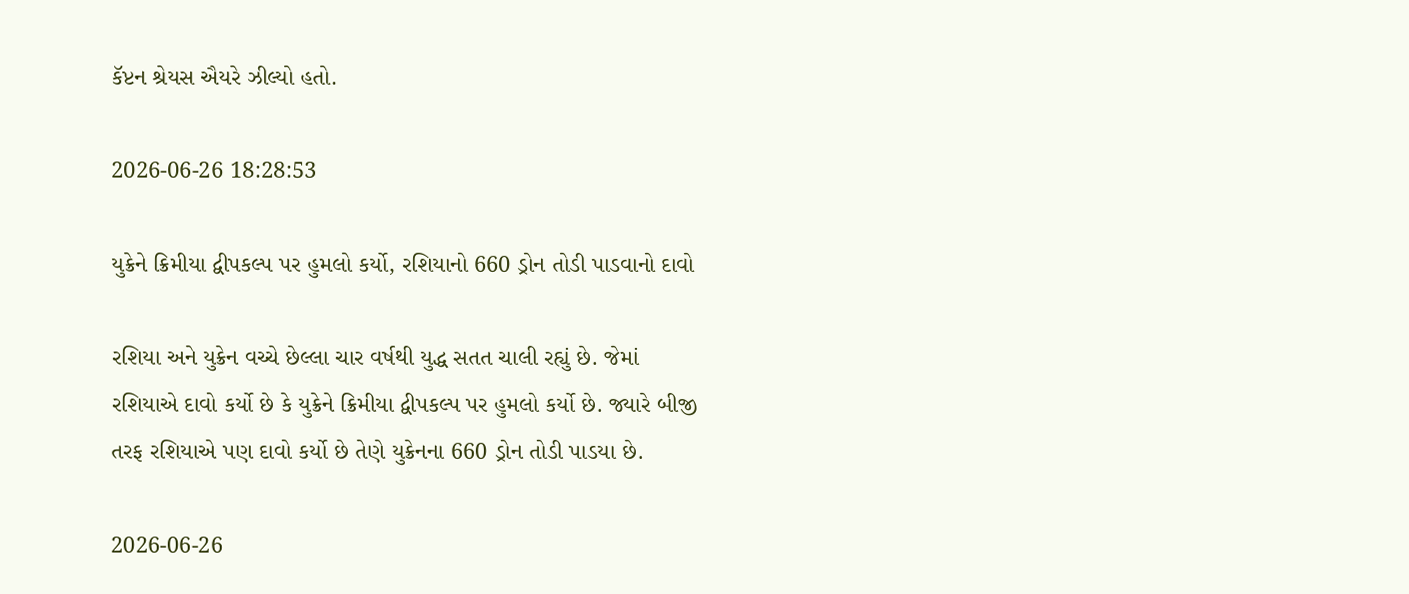કૅપ્ટન શ્રેયસ ઐયરે ઝીલ્યો હતો.

2026-06-26 18:28:53

યુક્રેને ક્રિમીયા દ્વીપકલ્પ પર હુમલો કર્યો, રશિયાનો 660 ડ્રોન તોડી પાડવાનો દાવો

રશિયા અને યુક્રેન વચ્ચે છેલ્લા ચાર વર્ષથી યુદ્ધ સતત ચાલી રહ્યું છે. જેમાં રશિયાએ દાવો કર્યો છે કે યુક્રેને ક્રિમીયા દ્વીપકલ્પ પર હુમલો કર્યો છે. જ્યારે બીજી તરફ રશિયાએ પણ દાવો કર્યો છે તેણે યુક્રેનના 660 ડ્રોન તોડી પાડયા છે.

2026-06-26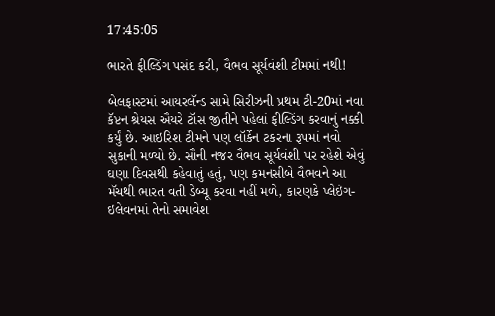17:45:05

ભારતે ફીલ્ડિંગ પસંદ કરી, વૈભવ સૂર્યવંશી ટીમમાં નથી!

બેલફાસ્ટમાં આયરલૅન્ડ સામે સિરીઝની પ્રથમ ટી-20માં નવા કૅપ્ટન શ્રેયસ ઐયરે ટૉસ જીતીને પહેલાં ફીલ્ડિંગ કરવાનું નક્કી કર્યું છે. આઇરિશ ટીમને પણ લૉર્કેન ટકરના રૂપમાં નવો સુકાની મળ્યો છે. સૌની નજર વૈભવ સૂર્યવંશી પર રહેશે એવું ઘણા દિવસથી કહેવાતું હતું, પણ કમનસીબે વૈભવને આ મૅચથી ભારત વતી ડેબ્યૂ કરવા નહીં મળે, કારણકે પ્લેઇંગ-ઇલેવનમાં તેનો સમાવેશ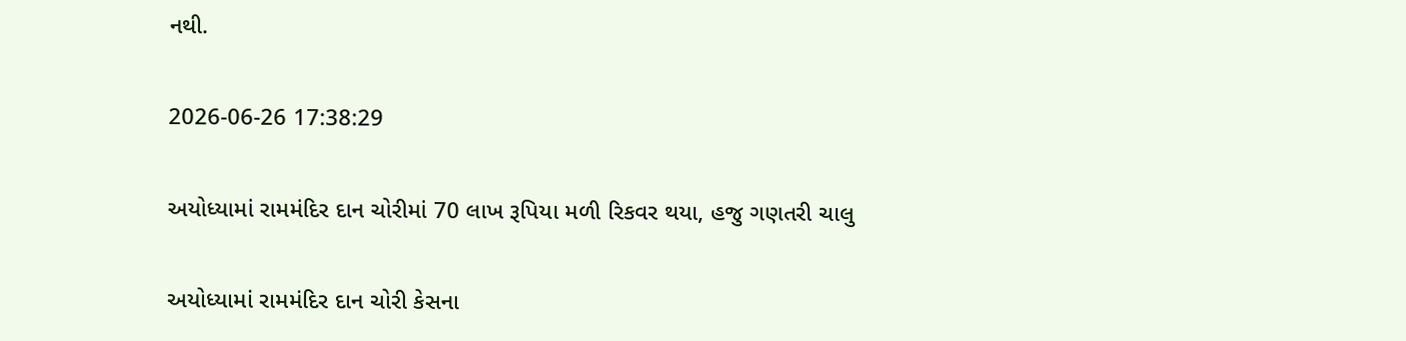નથી.

2026-06-26 17:38:29

અયોધ્યામાં રામમંદિર દાન ચોરીમાં 70 લાખ રૂપિયા મળી રિકવર થયા, હજુ ગણતરી ચાલુ

અયોધ્યામાં રામમંદિર દાન ચોરી કેસના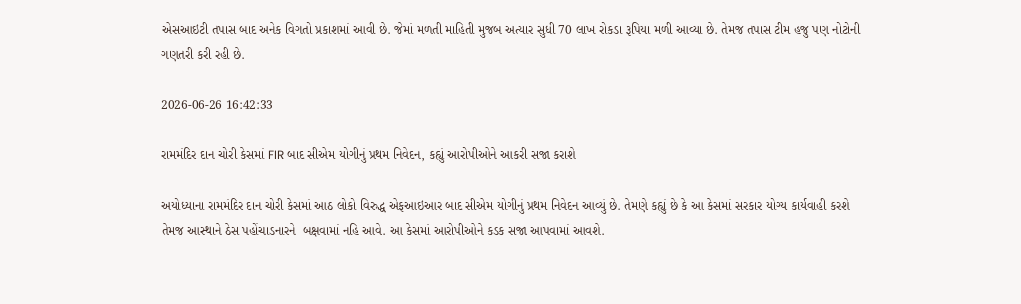એસઆઇટી તપાસ બાદ અનેક વિગતો પ્રકાશમાં આવી છે. જેમાં મળતી માહિતી મુજબ અત્યાર સુધી 70 લાખ રોકડા રૂપિયા મળી આવ્યા છે. તેમજ તપાસ ટીમ હજુ પણ નોટોની ગણતરી કરી રહી છે.

2026-06-26 16:42:33

રામમંદિર દાન ચોરી કેસમાં FIR બાદ સીએમ યોગીનું પ્રથમ નિવેદન, કહ્યું આરોપીઓને આકરી સજા કરાશે

અયોધ્યાના રામમંદિર દાન ચોરી કેસમાં આઠ લોકો વિરુદ્ધ એફઆઇઆર બાદ સીએમ યોગીનું પ્રથમ નિવેદન આવ્યું છે. તેમણે કહ્યું છે કે આ કેસમાં સરકાર યોગ્ય કાર્યવાહી કરશે તેમજ આસ્થાને ઠેસ પહોંચાડનારને  બક્ષવામાં નહિ આવે. આ કેસમાં આરોપીઓને કડક સજા આપવામાં આવશે.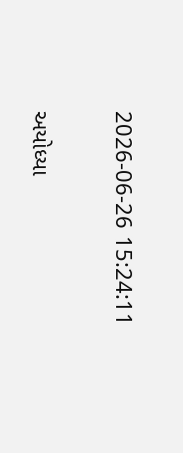2026-06-26 15:24:11

અયોધ્યા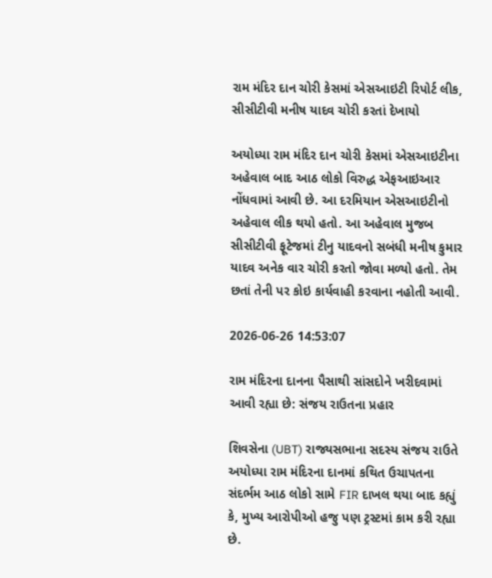રામ મંદિર દાન ચોરી કેસમાં એસઆઇટી રિપોર્ટ લીક, સીસીટીવી મનીષ યાદવ ચોરી કરતાં દેખાયો

અયોધ્યા રામ મંદિર દાન ચોરી કેસમાં એસઆઇટીના અહેવાલ બાદ આઠ લોકો વિરુદ્ધ એફઆઇઆર નોંધવામાં આવી છે. આ દરમિયાન એસઆઇટીનો અહેવાલ લીક થયો હતો. આ અહેવાલ મુજબ સીસીટીવી ફૂટેજમાં ટીનુ યાદવનો સબંધી મનીષ કુમાર યાદવ અનેક વાર ચોરી કરતો જોવા મળ્યો હતો. તેમ છતાં તેની પર કોઇ કાર્યવાહી કરવાના નહોતી આવી.

2026-06-26 14:53:07

રામ મંદિરના દાનના પૈસાથી સાંસદોને ખરીદવામાં આવી રહ્યા છે: સંજય રાઉતના પ્રહાર

શિવસેના (UBT) રાજ્યસભાના સદસ્ય સંજય રાઉતે અયોધ્યા રામ મંદિરના દાનમાં કથિત ઉચાપતના સંદર્ભમ આઠ લોકો સામે FIR દાખલ થયા બાદ કહ્યું કે, મુખ્ય આરોપીઓ હજુ પણ ટ્રસ્ટમાં કામ કરી રહ્યા છે.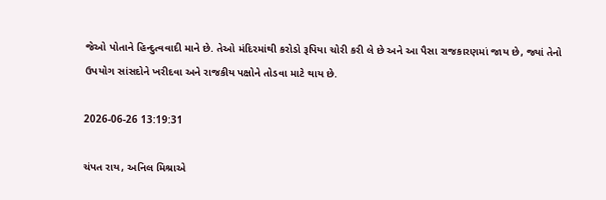જેઓ પોતાને હિન્દુત્વવાદી માને છે. તેઓ મંદિરમાંથી કરોડો રૂપિયા ચોરી કરી લે છે અને આ પૈસા રાજકારણમાં જાય છે, જ્યાં તેનો ઉપયોગ સાંસદોને ખરીદવા અને રાજકીય પક્ષોને તોડવા માટે થાય છે.

2026-06-26 13:19:31

ચંપત રાય, અનિલ મિશ્રાએ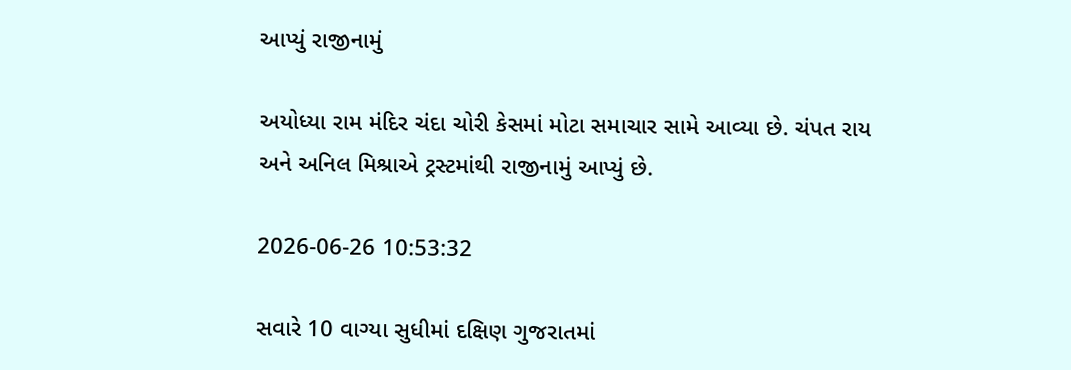આપ્યું રાજીનામું

અયોધ્યા રામ મંદિર ચંદા ચોરી કેસમાં મોટા સમાચાર સામે આવ્યા છે. ચંપત રાય અને અનિલ મિશ્રાએ ટ્રસ્ટમાંથી રાજીનામું આપ્યું છે.

2026-06-26 10:53:32

સવારે 10 વાગ્યા સુધીમાં દક્ષિણ ગુજરાતમાં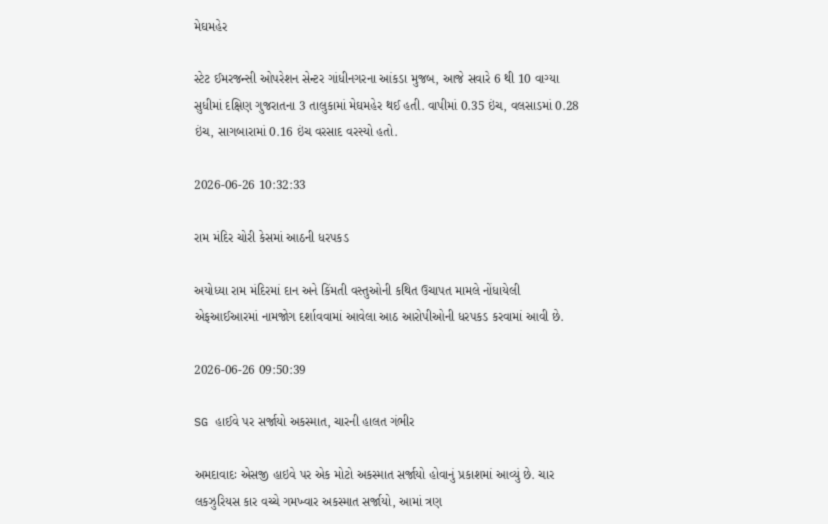મેઘમહેર

સ્ટેટ ઈમરજન્સી ઓપરેશન સેન્ટર ગાંધીનગરના આંકડા મુજબ, આજે સવારે 6 થી 10 વાગ્યા સુધીમાં દક્ષિણ ગુજરાતના 3 તાલુકામાં મેઘમહેર થઈ હતી. વાપીમાં 0.35 ઇંચ, વલસાડમાં 0.28 ઇંચ, સાગબારામાં 0.16 ઇંચ વરસાદ વરસ્યો હતો.

2026-06-26 10:32:33

રામ મંદિર ચોરી કેસમાં આઠની ધરપકડ

અયોધ્યા રામ મંદિરમાં દાન અને કિંમતી વસ્તુઓની કથિત ઉચાપત મામલે નોંધાયેલી એફઆઈઆરમાં નામજોગ દર્શાવવામાં આવેલા આઠ આરોપીઓની ધરપકડ કરવામાં આવી છે.

2026-06-26 09:50:39

SG હાઈવે પર સર્જાયો અકસ્માત, ચારની હાલત ગંભીર

અમદાવાદઃ એસજી હાઇવે પર એક મોટો અકસ્માત સર્જાયો હોવાનું પ્રકાશમાં આવ્યું છે. ચાર લકઝુરિયસ કાર વચ્ચે ગમખ્વાર અકસ્માત સર્જાયો, આમાં ત્રણ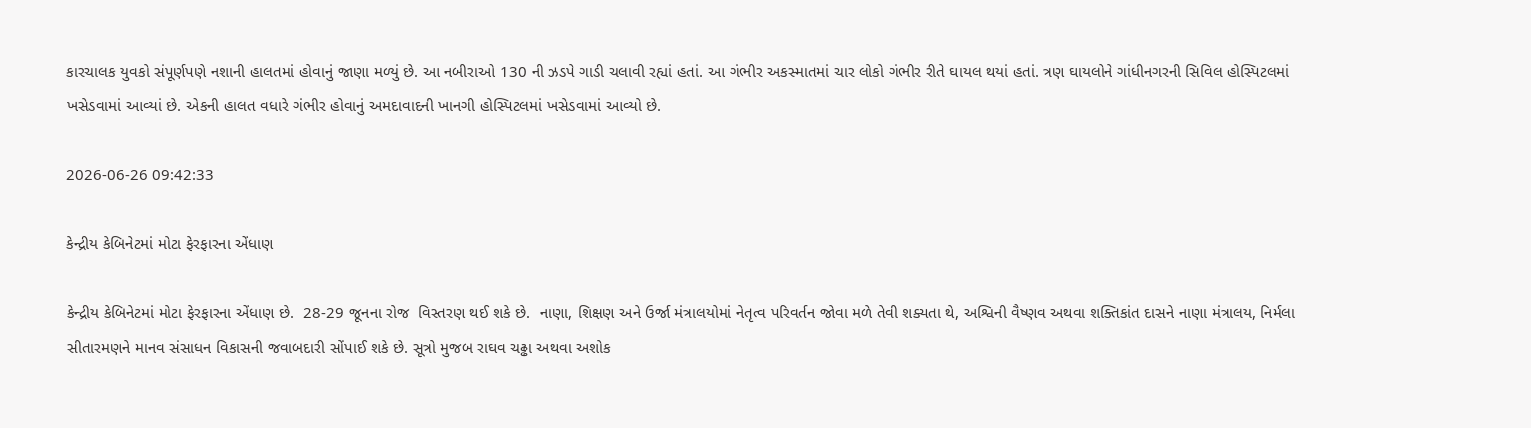કારચાલક યુવકો સંપૂર્ણપણે નશાની હાલતમાં હોવાનું જાણા મળ્યું છે. આ નબીરાઓ 130 ની ઝડપે ગાડી ચલાવી રહ્યાં હતાં. આ ગંભીર અકસ્માતમાં ચાર લોકો ગંભીર રીતે ઘાયલ થયાં હતાં. ત્રણ ઘાયલોને ગાંધીનગરની સિવિલ હોસ્પિટલમાં ખસેડવામાં આવ્યાં છે. એકની હાલત વધારે ગંભીર હોવાનું અમદાવાદની ખાનગી હોસ્પિટલમાં ખસેડવામાં આવ્યો છે.

2026-06-26 09:42:33

કેન્દ્રીય કેબિનેટમાં મોટા ફેરફારના એંધાણ

કેન્દ્રીય કેબિનેટમાં મોટા ફેરફારના એંધાણ છે.  28-29 જૂનના રોજ  વિસ્તરણ થઈ શકે છે.  નાણા, શિક્ષણ અને ઉર્જા મંત્રાલયોમાં નેતૃત્વ પરિવર્તન જોવા મળે તેવી શક્યતા થે, અશ્વિની વૈષ્ણવ અથવા શક્તિકાંત દાસને નાણા મંત્રાલય, નિર્મલા સીતારમણને માનવ સંસાધન વિકાસની જવાબદારી સોંપાઈ શકે છે. સૂત્રો મુજબ રાઘવ ચઢ્ઢા અથવા અશોક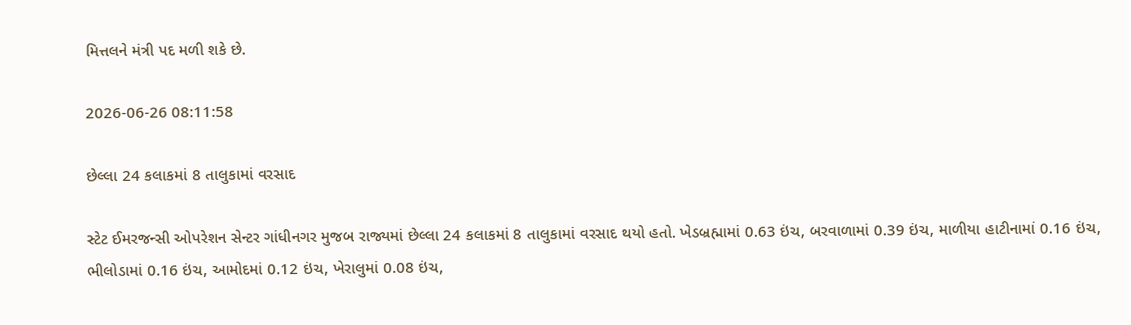મિત્તલને મંત્રી પદ મળી શકે છે.

2026-06-26 08:11:58

છેલ્લા 24 કલાકમાં 8 તાલુકામાં વરસાદ

સ્ટેટ ઈમરજન્સી ઓપરેશન સેન્ટર ગાંધીનગર મુજબ રાજ્યમાં છેલ્લા 24 કલાકમાં 8 તાલુકામાં વરસાદ થયો હતો. ખેડબ્રહ્મામાં 0.63 ઇંચ, બરવાળામાં 0.39 ઇંચ, માળીયા હાટીનામાં 0.16 ઇંચ, ભીલોડામાં 0.16 ઇંચ, આમોદમાં 0.12 ઇંચ, ખેરાલુમાં 0.08 ઇંચ,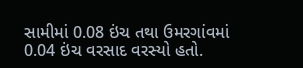સામીમાં 0.08 ઇંચ તથા ઉમરગાંવમાં 0.04 ઇંચ વરસાદ વરસ્યો હતો.